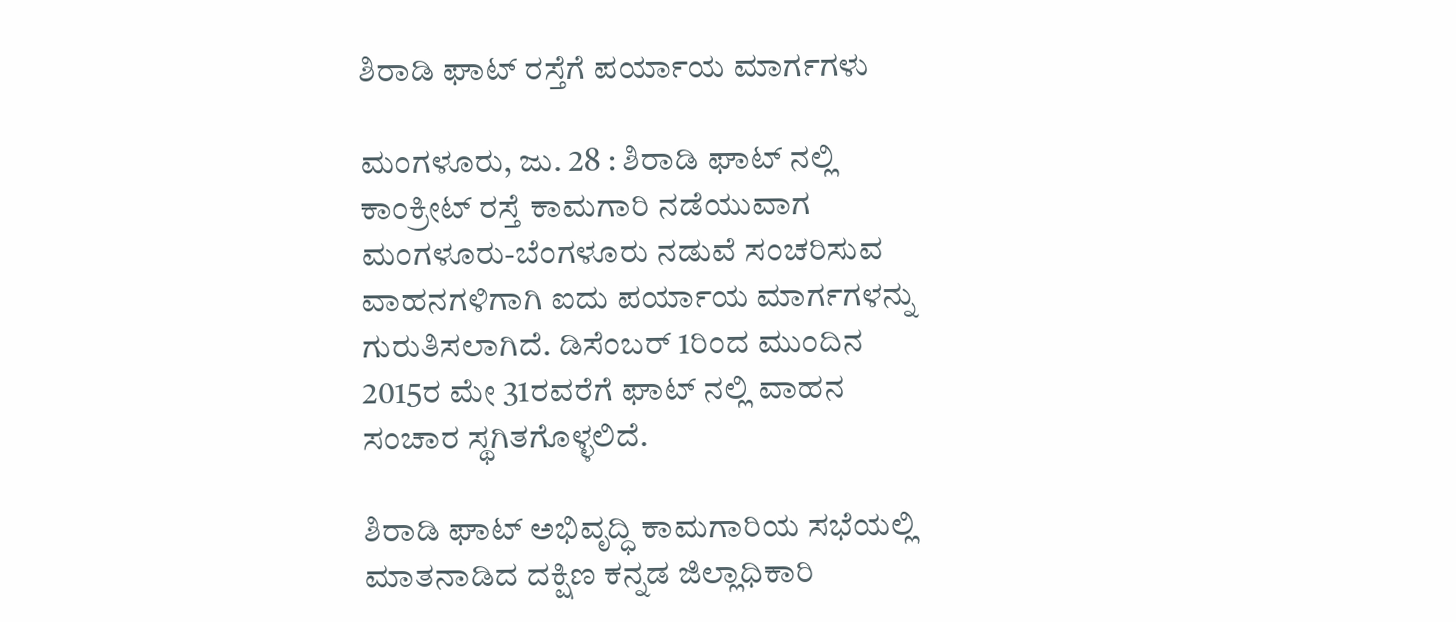ಶಿರಾಡಿ ಘಾಟ್ ರಸ್ತೆಗೆ ಪರ್ಯಾಯ ಮಾರ್ಗಗಳು

ಮಂಗಳೂರು, ಜು. 28 : ಶಿರಾಡಿ ಘಾಟ್ ನಲ್ಲಿ ಕಾಂಕ್ರೀಟ್ ರಸ್ತೆ ಕಾಮಗಾರಿ ನಡೆಯುವಾಗ ಮಂಗಳೂರು-ಬೆಂಗಳೂರು ನಡುವೆ ಸಂಚರಿಸುವ ವಾಹನಗಳಿಗಾಗಿ ಐದು ಪರ್ಯಾಯ ಮಾರ್ಗಗಳನ್ನು ಗುರುತಿಸಲಾಗಿದೆ. ಡಿಸೆಂಬರ್‌ 1ರಿಂದ ಮುಂದಿನ 2015ರ ಮೇ 31ರವರೆಗೆ ಘಾಟ್ ನಲ್ಲಿ ವಾಹನ ಸಂಚಾರ ಸ್ಥಗಿತಗೊಳ್ಳಲಿದೆ.

ಶಿರಾಡಿ ಘಾಟ್ ಅಭಿವೃದ್ಧಿ ಕಾಮಗಾರಿಯ ಸಭೆಯಲ್ಲಿ ಮಾತನಾಡಿದ ದಕ್ಷಿಣ ಕನ್ನಡ ಜಿಲ್ಲಾಧಿಕಾರಿ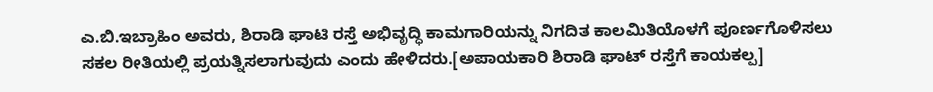ಎ.ಬಿ.ಇಬ್ರಾಹಿಂ ಅವರು, ಶಿರಾಡಿ ಘಾಟಿ ರಸ್ತೆ ಅಭಿವೃದ್ಧಿ ಕಾಮಗಾರಿಯನ್ನು ನಿಗದಿತ ಕಾಲಮಿತಿಯೊಳಗೆ ಪೂರ್ಣಗೊಳಿಸಲು ಸಕಲ ರೀತಿಯಲ್ಲಿ ಪ್ರಯತ್ನಿಸಲಾಗುವುದು ಎಂದು ಹೇಳಿದರು.[ಅಪಾಯಕಾರಿ ಶಿರಾಡಿ ಘಾಟ್ ರಸ್ತೆಗೆ ಕಾಯಕಲ್ಪ]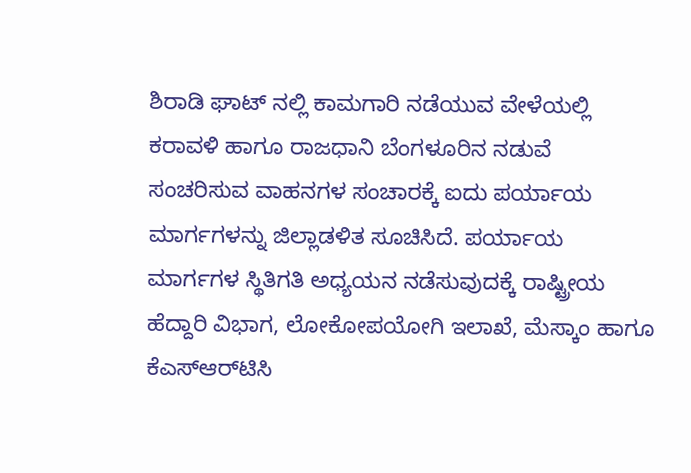ಶಿರಾಡಿ ಘಾಟ್ ನಲ್ಲಿ ಕಾಮಗಾರಿ ನಡೆಯುವ ವೇಳೆಯಲ್ಲಿ ಕರಾವಳಿ ಹಾಗೂ ರಾಜಧಾನಿ ಬೆಂಗಳೂರಿನ ನಡುವೆ ಸಂಚರಿಸುವ ವಾಹನಗಳ ಸಂಚಾರಕ್ಕೆ ಐದು ಪರ್ಯಾಯ ಮಾರ್ಗಗಳನ್ನು ಜಿಲ್ಲಾಡಳಿತ ಸೂಚಿಸಿದೆ. ಪರ್ಯಾಯ ಮಾರ್ಗಗಳ ಸ್ಥಿತಿಗತಿ ಅಧ್ಯಯನ ನಡೆಸುವುದಕ್ಕೆ ರಾಷ್ಟ್ರೀಯ ಹೆದ್ದಾರಿ ವಿಭಾಗ, ಲೋಕೋಪಯೋಗಿ ಇಲಾಖೆ, ಮೆಸ್ಕಾಂ ಹಾಗೂ ಕೆಎಸ್‌ಆರ್‌ಟಿಸಿ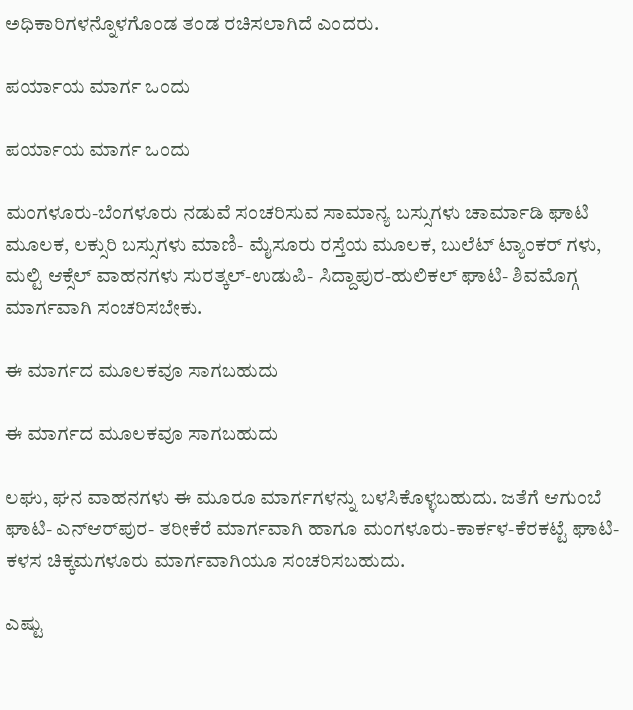ಅಧಿಕಾರಿಗಳನ್ನೊಳಗೊಂಡ ತಂಡ ರಚಿಸಲಾಗಿದೆ ಎಂದರು.

ಪರ್ಯಾಯ ಮಾರ್ಗ ಒಂದು

ಪರ್ಯಾಯ ಮಾರ್ಗ ಒಂದು

ಮಂಗಳೂರು-ಬೆಂಗಳೂರು ನಡುವೆ ಸಂಚರಿಸುವ ಸಾಮಾನ್ಯ ಬಸ್ಸುಗಳು ಚಾರ್ಮಾಡಿ ಘಾಟಿ ಮೂಲಕ, ಲಕ್ಸುರಿ ಬಸ್ಸುಗಳು ಮಾಣಿ- ಮೈಸೂರು ರಸ್ತೆಯ ಮೂಲಕ, ಬುಲೆಟ್‌ ಟ್ಯಾಂಕರ್‌ ಗಳು, ಮಲ್ಟಿ ಆಕ್ಸೆಲ್‌ ವಾಹನಗಳು ಸುರತ್ಕಲ್‌-ಉಡುಪಿ- ಸಿದ್ದಾಪುರ-ಹುಲಿಕಲ್‌ ಘಾಟಿ- ಶಿವಮೊಗ್ಗ ಮಾರ್ಗವಾಗಿ ಸಂಚರಿಸಬೇಕು.

ಈ ಮಾರ್ಗದ ಮೂಲಕವೂ ಸಾಗಬಹುದು

ಈ ಮಾರ್ಗದ ಮೂಲಕವೂ ಸಾಗಬಹುದು

ಲಘು, ಘನ ವಾಹನಗಳು ಈ ಮೂರೂ ಮಾರ್ಗಗಳನ್ನು ಬಳಸಿಕೊಳ್ಳಬಹುದು. ಜತೆಗೆ ಆಗುಂಬೆ ಘಾಟಿ- ಎನ್‌ಆರ್‌ಪುರ- ತರೀಕೆರೆ ಮಾರ್ಗವಾಗಿ ಹಾಗೂ ಮಂಗಳೂರು-ಕಾರ್ಕಳ-ಕೆರಕಟ್ಟೆ ಘಾಟಿ-ಕಳಸ ಚಿಕ್ಕಮಗಳೂರು ಮಾರ್ಗವಾಗಿಯೂ ಸಂಚರಿಸಬಹುದು.

ಎಷ್ಟು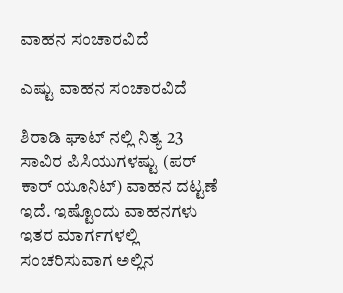ವಾಹನ ಸಂಚಾರವಿದೆ

ಎಷ್ಟು ವಾಹನ ಸಂಚಾರವಿದೆ

ಶಿರಾಡಿ ಘಾಟ್ ನಲ್ಲಿ ನಿತ್ಯ 23 ಸಾವಿರ ಪಿಸಿಯುಗಳಷ್ಟು (ಪರ್‌ ಕಾರ್‌ ಯೂನಿಟ್‌) ವಾಹನ ದಟ್ಟಣೆ ಇದೆ. ಇಷ್ಟೊಂದು ವಾಹನಗಳು ಇತರ ಮಾರ್ಗಗಳಲ್ಲಿ ಸಂಚರಿಸುವಾಗ ಅಲ್ಲಿನ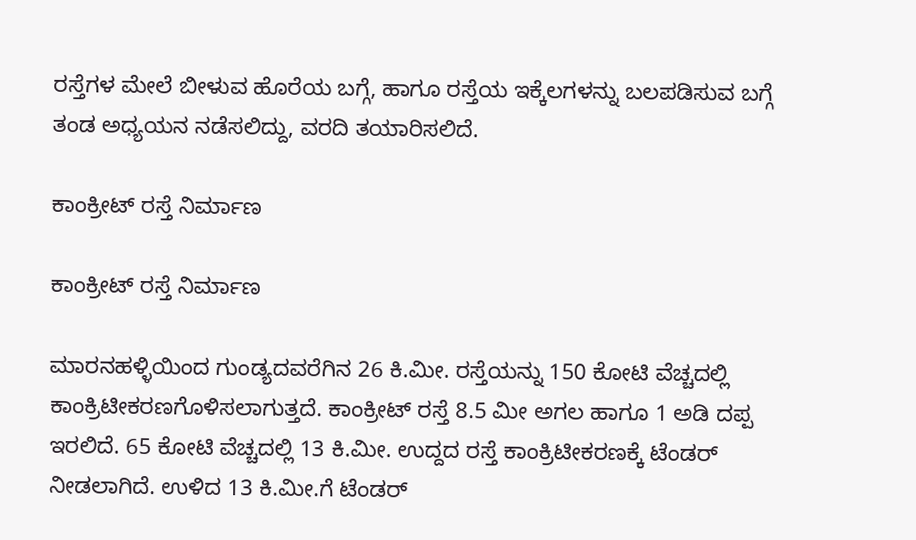ರಸ್ತೆಗಳ ಮೇಲೆ ಬೀಳುವ ಹೊರೆಯ ಬಗ್ಗೆ, ಹಾಗೂ ರಸ್ತೆಯ ಇಕ್ಕೆಲಗಳನ್ನು ಬಲಪಡಿಸುವ ಬಗ್ಗೆ ತಂಡ ಅಧ್ಯಯನ ನಡೆಸಲಿದ್ದು, ವರದಿ ತಯಾರಿಸಲಿದೆ.

ಕಾಂಕ್ರೀಟ್ ರಸ್ತೆ ನಿರ್ಮಾಣ

ಕಾಂಕ್ರೀಟ್ ರಸ್ತೆ ನಿರ್ಮಾಣ

ಮಾರನಹಳ್ಳಿಯಿಂದ ಗುಂಡ್ಯದವರೆಗಿನ 26 ಕಿ.ಮೀ. ರಸ್ತೆಯನ್ನು 150 ಕೋಟಿ ವೆಚ್ಚದಲ್ಲಿ ಕಾಂಕ್ರಿಟೀಕರಣಗೊಳಿಸಲಾಗುತ್ತದೆ. ಕಾಂಕ್ರೀಟ್‌ ರಸ್ತೆ 8.5 ಮೀ ಅಗಲ ಹಾಗೂ 1 ಅಡಿ ದಪ್ಪ ಇರಲಿದೆ. 65 ಕೋಟಿ ವೆಚ್ಚದಲ್ಲಿ 13 ಕಿ.ಮೀ. ಉದ್ದದ ರಸ್ತೆ ಕಾಂಕ್ರಿಟೀಕರಣಕ್ಕೆ ಟೆಂಡರ್ ನೀಡಲಾಗಿದೆ. ಉಳಿದ 13 ಕಿ.ಮೀ.ಗೆ ಟೆಂಡರ್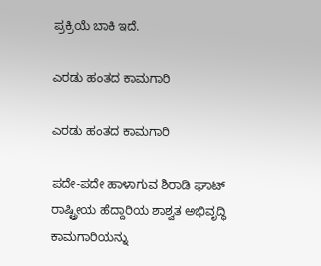ಪ್ರಕ್ರಿಯೆ ಬಾಕಿ ಇದೆ.

ಎರಡು ಹಂತದ ಕಾಮಗಾರಿ

ಎರಡು ಹಂತದ ಕಾಮಗಾರಿ

ಪದೇ-ಪದೇ ಹಾಳಾಗುವ ಶಿರಾಡಿ ಘಾಟ್‌ ರಾಷ್ಟ್ರೀಯ ಹೆದ್ದಾರಿಯ ಶಾಶ್ವತ ಅಭಿವೃದ್ಧಿ ಕಾಮಗಾರಿಯನ್ನು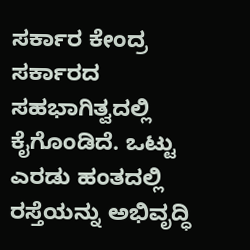ಸರ್ಕಾರ ಕೇಂದ್ರ ಸರ್ಕಾರದ ಸಹಭಾಗಿತ್ವದಲ್ಲಿ ಕೈಗೊಂಡಿದೆ. ಒಟ್ಟು ಎರಡು ಹಂತದಲ್ಲಿ ರಸ್ತೆಯನ್ನು ಅಭಿವೃದ್ಧಿ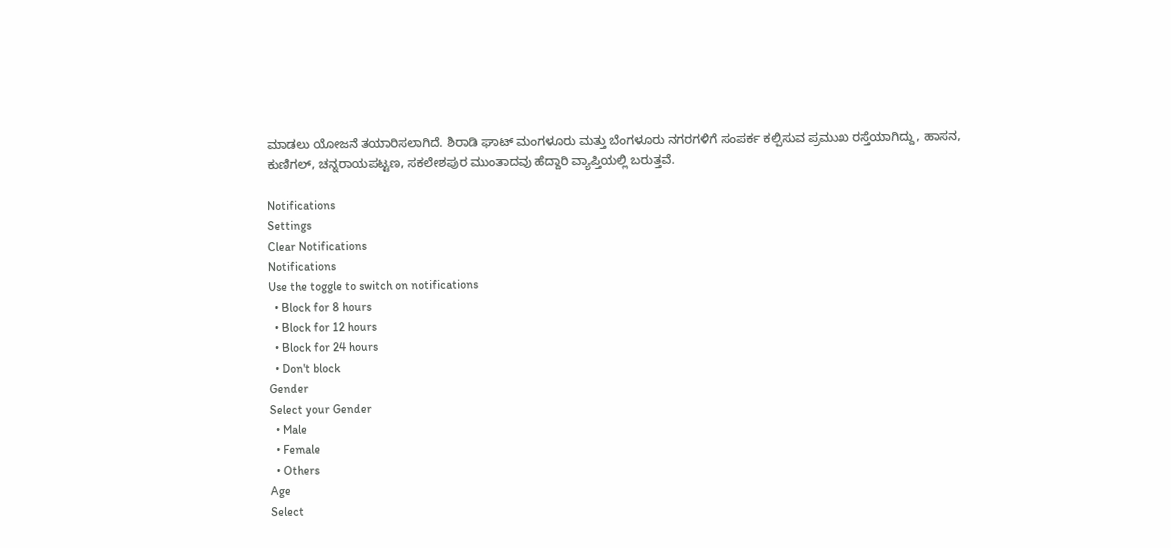ಮಾಡಲು ಯೋಜನೆ ತಯಾರಿಸಲಾಗಿದೆ. ಶಿರಾಡಿ ಘಾಟ್ ಮಂಗಳೂರು ಮತ್ತು ಬೆಂಗಳೂರು ನಗರಗಳಿಗೆ ಸಂಪರ್ಕ ಕಲ್ಪಿಸುವ ಪ್ರಮುಖ ರಸ್ತೆಯಾಗಿದ್ದು, ಹಾಸನ, ಕುಣಿಗಲ್, ಚನ್ನರಾಯಪಟ್ಟಣ, ಸಕಲೇಶಪುರ ಮುಂತಾದವು ಹೆದ್ದಾರಿ ವ್ಯಾಪ್ತಿಯಲ್ಲಿ ಬರುತ್ತವೆ.

Notifications
Settings
Clear Notifications
Notifications
Use the toggle to switch on notifications
  • Block for 8 hours
  • Block for 12 hours
  • Block for 24 hours
  • Don't block
Gender
Select your Gender
  • Male
  • Female
  • Others
Age
Select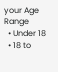your Age Range
  • Under 18
  • 18 to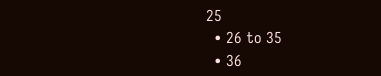25
  • 26 to 35
  • 36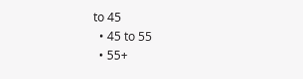to 45
  • 45 to 55
  • 55+